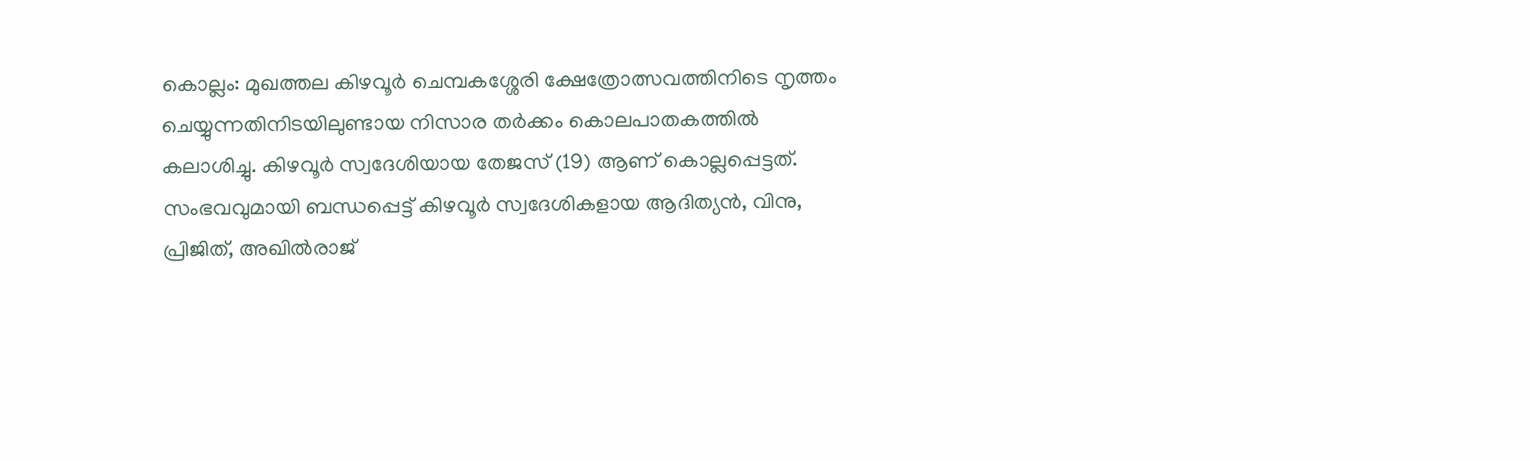കൊല്ലം: മുഖത്തല കിഴവൂർ ചെമ്പകശ്ശേരി ക്ഷേത്രോത്സവത്തിനിടെ നൃത്തം ചെയ്യുന്നതിനിടയിലുണ്ടായ നിസാര തർക്കം കൊലപാതകത്തിൽ കലാശിച്ചു. കിഴവൂർ സ്വദേശിയായ തേജസ് (19) ആണ് കൊല്ലപ്പെട്ടത്. സംഭവവുമായി ബന്ധപ്പെട്ട് കിഴവൂർ സ്വദേശികളായ ആദിത്യൻ, വിനു, പ്രിജിത്, അഖിൽരാജ്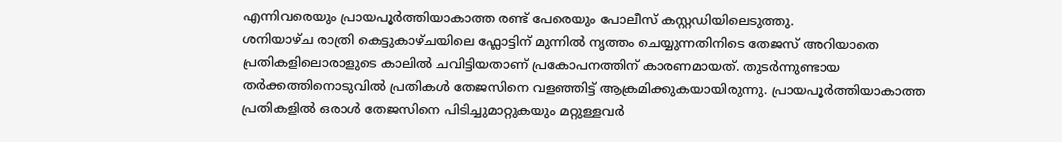എന്നിവരെയും പ്രായപൂർത്തിയാകാത്ത രണ്ട് പേരെയും പോലീസ് കസ്റ്റഡിയിലെടുത്തു.
ശനിയാഴ്ച രാത്രി കെട്ടുകാഴ്ചയിലെ ഫ്ലോട്ടിന് മുന്നിൽ നൃത്തം ചെയ്യുന്നതിനിടെ തേജസ് അറിയാതെ പ്രതികളിലൊരാളുടെ കാലിൽ ചവിട്ടിയതാണ് പ്രകോപനത്തിന് കാരണമായത്. തുടർന്നുണ്ടായ തർക്കത്തിനൊടുവിൽ പ്രതികൾ തേജസിനെ വളഞ്ഞിട്ട് ആക്രമിക്കുകയായിരുന്നു. പ്രായപൂർത്തിയാകാത്ത പ്രതികളിൽ ഒരാൾ തേജസിനെ പിടിച്ചുമാറ്റുകയും മറ്റുള്ളവർ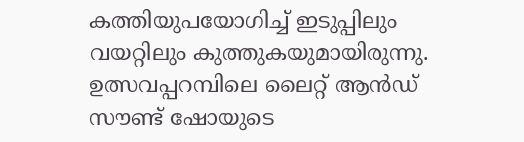കത്തിയുപയോഗിച്ച് ഇടുപ്പിലും വയറ്റിലും കുത്തുകയുമായിരുന്നു. ഉത്സവപ്പറമ്പിലെ ലൈറ്റ് ആൻഡ് സൗണ്ട് ഷോയുടെ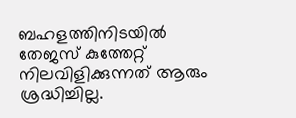ബഹളത്തിനിടയിൽ തേജസ് കുത്തേറ്റ് നിലവിളിക്കുന്നത് ആരും ശ്രദ്ധിച്ചില്ല.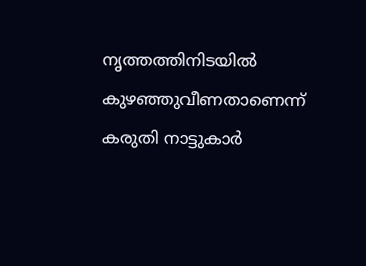നൃത്തത്തിനിടയിൽ കുഴഞ്ഞുവീണതാണെന്ന് കരുതി നാട്ടുകാർ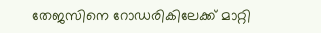തേജസിനെ റോഡരികിലേക്ക് മാറ്റി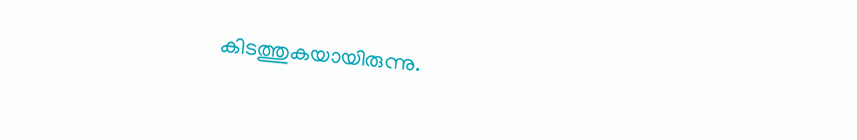കിടത്തുകയായിരുന്നു.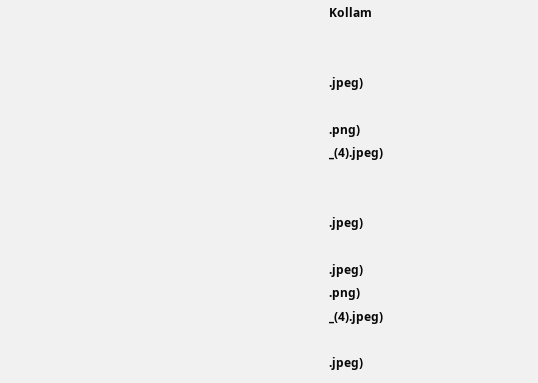Kollam


.jpeg)

.png)
_(4).jpeg)


.jpeg)

.jpeg)
.png)
_(4).jpeg)

.jpeg)